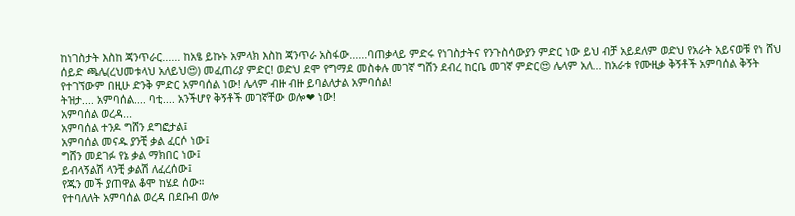ከነገስታት እስከ ጃንጥራር...... ከአፄ ይኩኑ አምላክ እስከ ጃንጥራ አስፋው......ባጠቃላይ ምድሩ የነገስታትና የንጉስሳውያን ምድር ነው ይህ ብቻ አይደለም ወድህ የአራት አይናወቹ የነ ሸህ ሰይድ ጫሌ(ረህመቱላህ አለይህ😍) መፈጠሪያ ምድር! ወድህ ደሞ የግማደ መስቀሉ መገኛ ግሸን ደብረ ከርቤ መገኛ ምድር😍 ሌላም አለ... ከአራቱ የሙዚቃ ቅኝቶች አምባሰል ቅኝት የተገኘውም በዚሁ ድንቅ ምድር አምባሰል ነው! ሌላም ብዙ ብዙ ይባልለታል አምባሰል!
ትዝታ.... አምባሰል.... ባቲ.... አንችሆየ ቅኝቶች መገኛቸው ወሎ❤ ነው!
አምባሰል ወረዳ...
አምባሰል ተንዶ ግሸን ደግፎታል፤
አምባሰል መናዱ ያንቺ ቃል ፈርሶ ነው፤
ግሸን መደገፉ የኔ ቃል ማክበር ነው፤
ይብላኝልሽ ላንቺ ቃልሽ ለፈረሰው፤
የጁን መች ያጠዋል ቆሞ ከሄደ ሰው።
የተባለለት አምባሰል ወረዳ በደቡብ ወሎ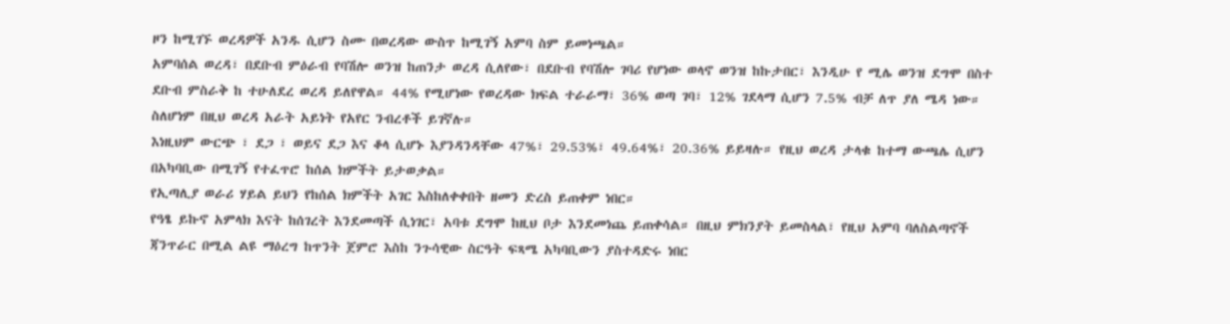ዞን ከሚገኙ ወረዳዎች አንዱ ሲሆን ስሙ በወረዳው ውስጥ ከሚገኝ አምባ ስም ይመነጫል።
አምባሰል ወረዳ፣ በደቡብ ምዕራብ የባሽሎ ወንዝ ከጠንታ ወረዳ ሲለየው፣ በደቡብ የባሽሎ ገባሪ የሆነው ወላኖ ወንዝ ከኩታበር፣ እንዲሁ የ ሚሌ ወንዝ ደግሞ በስተ ደቡብ ምስራቅ ከ ተሁለደረ ወረዳ ይለየዋል። 44% የሚሆነው የወረዳው ክፍል ተራራማ፣ 36% ወጣ ገባ፣ 12% ገደላማ ሲሆን 7.5% ብቻ ለጥ ያለ ሜዳ ነው። ስለሆነም በዚህ ወረዳ አራት አይነት የአየር ንብረቶች ይገኛሉ።
እነዚህም ውርጭ ፣ ደጋ ፣ ወይና ደጋ እና ቆላ ሲሆኑ እያንዳንዳቸው 47%፣ 29.53%፣ 49.64%፣ 20.36% ይይዛሉ። የዚህ ወረዳ ታላቁ ከተማ ውጫሌ ሲሆን በአካባቢው በሚገኝ የተፈጥሮ ከሰል ክምችት ይታወቃል።
የኢጣሊያ ወራሪ ሃይል ይህን የከሰል ክምችት አገር እስከለቀቀበት ዘመን ድረስ ይጠቀም ነበር።
የዓፄ ይኩኖ አምላክ እናት ከሰገረት እንደመጣች ሲነገር፣ አባቱ ደግሞ ከዚህ ቦታ እንደመነጨ ይጠቀሳል። በዚህ ምክንያት ይመስላል፣ የዚህ አምባ ባለስልጣኖች ጃንጥራር በሚል ልዩ ማዕረግ ከጥንት ጀምሮ እስከ ንጉሳዊው ስርዓት ፍጻሜ አካባቢውን ያስተዳድሩ ነበር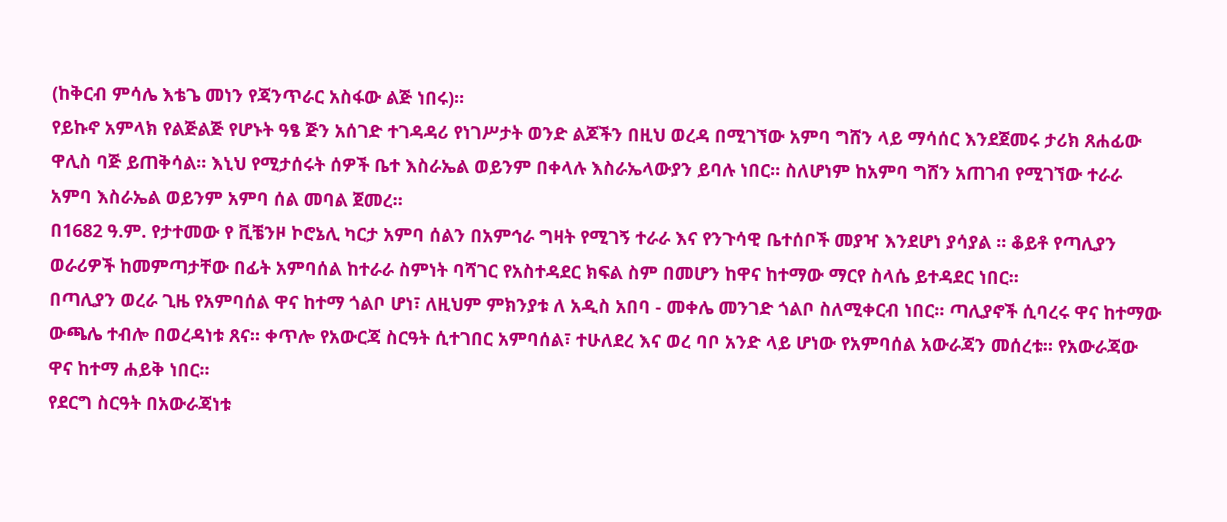(ከቅርብ ምሳሌ እቴጌ መነን የጃንጥራር አስፋው ልጅ ነበሩ)።
የይኩኖ አምላክ የልጅልጅ የሆኑት ዓፄ ጅን አሰገድ ተገዳዳሪ የነገሥታት ወንድ ልጆችን በዚህ ወረዳ በሚገኘው አምባ ግሸን ላይ ማሳሰር እንደጀመሩ ታሪክ ጸሐፊው ዋሊስ ባጅ ይጠቅሳል። እኒህ የሚታሰሩት ሰዎች ቤተ እስራኤል ወይንም በቀላሉ እስራኤላውያን ይባሉ ነበር። ስለሆነም ከአምባ ግሸን አጠገብ የሚገኘው ተራራ አምባ እስራኤል ወይንም አምባ ሰል መባል ጀመረ።
በ1682 ዓ.ም. የታተመው የ ቪቼንዞ ኮሮኔሊ ካርታ አምባ ሰልን በአምኅራ ግዛት የሚገኝ ተራራ እና የንጉሳዊ ቤተሰቦች መያዣ እንደሆነ ያሳያል ። ቆይቶ የጣሊያን ወራሪዎች ከመምጣታቸው በፊት አምባሰል ከተራራ ስምነት ባሻገር የአስተዳደር ክፍል ስም በመሆን ከዋና ከተማው ማርየ ስላሴ ይተዳደር ነበር።
በጣሊያን ወረራ ጊዜ የአምባሰል ዋና ከተማ ጎልቦ ሆነ፣ ለዚህም ምክንያቱ ለ አዲስ አበባ - መቀሌ መንገድ ጎልቦ ስለሚቀርብ ነበር። ጣሊያኖች ሲባረሩ ዋና ከተማው ውጫሌ ተብሎ በወረዳነቱ ጸና። ቀጥሎ የአውርጃ ስርዓት ሲተገበር አምባሰል፣ ተሁለደረ እና ወረ ባቦ አንድ ላይ ሆነው የአምባሰል አውራጃን መሰረቱ። የአውራጃው ዋና ከተማ ሐይቅ ነበር።
የደርግ ስርዓት በአውራጃነቱ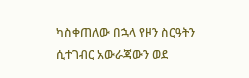ካስቀጠለው በኋላ የዞን ስርዓትን ሲተገብር አውራጃውን ወደ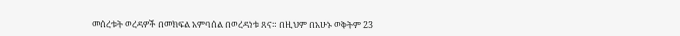መሰረቱት ወረዳዎች በመክፍል አምባሰል በወረዳነቱ ጸና። በዚህም በአሁኑ ወቅትም 23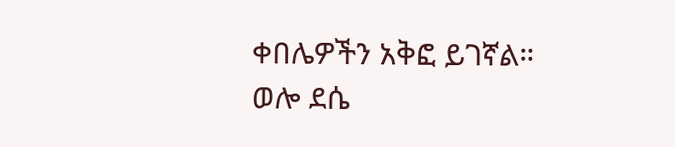ቀበሌዎችን አቅፎ ይገኛል።
ወሎ ደሴ